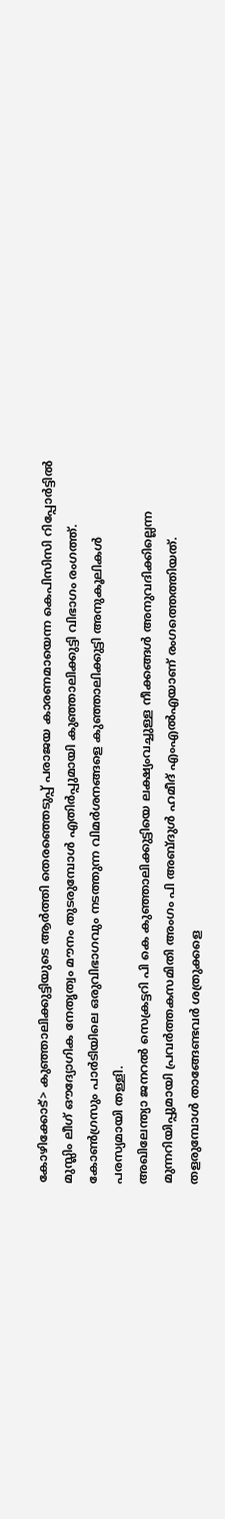കോഴിക്കോട്> കുഞ്ഞാലിക്കുട്ടിയുടെ ആർത്തി തെരഞ്ഞെടുപ്പ് പരാജയ കാരണമായെന്ന കെപിസിസി റിപ്പോർട്ടിൽ മുസ്ലിം ലീഗ് ഔദ്യോഗിക നേതൃത്വം മൗനം തുടരുമ്പോൾ എതിർപ്പുമായി കുഞ്ഞാലിക്കുട്ടി വിഭാഗം രംഗത്ത്. കോൺഗ്രസും പാർടിയിലെ ഒരുവിഭാഗവും നടത്തുന്ന വിമർശനങ്ങളെ കുഞ്ഞാലിക്കുട്ടി അനുകൂലികൾ പരസ്യമായി തള്ളി.
അഖിലേന്ത്യാ ജനറൽ സെക്രട്ടറി പി കെ കുഞ്ഞാലിക്കുട്ടിയെ ലക്ഷ്യംവച്ചുള്ള നീക്കങ്ങൾ അനുവദിക്കില്ലെന്ന മുന്നറിയിപ്പുമായി പ്രവർത്തകസമിതി അംഗം പി അബ്ദുൾ ഹമീദ് എംഎൽഎയാണ് രംഗത്തെത്തിയത്. തളരുമ്പോൾ താങ്ങേണ്ടവർ ശത്രുക്കളെ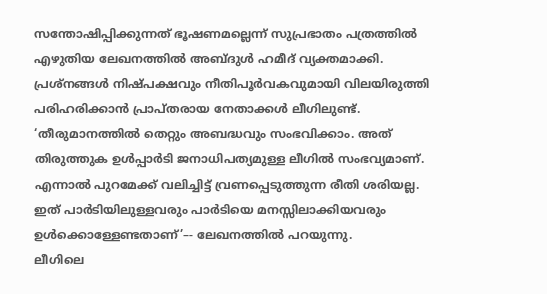സന്തോഷിപ്പിക്കുന്നത് ഭൂഷണമല്ലെന്ന് സുപ്രഭാതം പത്രത്തിൽ എഴുതിയ ലേഖനത്തിൽ അബ്ദുൾ ഹമീദ് വ്യക്തമാക്കി. പ്രശ്നങ്ങൾ നിഷ്പക്ഷവും നീതിപൂർവകവുമായി വിലയിരുത്തി പരിഹരിക്കാൻ പ്രാപ്തരായ നേതാക്കൾ ലീഗിലുണ്ട്. ‘തീരുമാനത്തിൽ തെറ്റും അബദ്ധവും സംഭവിക്കാം. അത് തിരുത്തുക ഉൾപ്പാർടി ജനാധിപത്യമുള്ള ലീഗിൽ സംഭവ്യമാണ്. എന്നാൽ പുറമേക്ക് വലിച്ചിട്ട് വ്രണപ്പെടുത്തുന്ന രീതി ശരിയല്ല. ഇത് പാർടിയിലുള്ളവരും പാർടിയെ മനസ്സിലാക്കിയവരും ഉൾക്കൊള്ളേണ്ടതാണ്’–- ലേഖനത്തിൽ പറയുന്നു.
ലീഗിലെ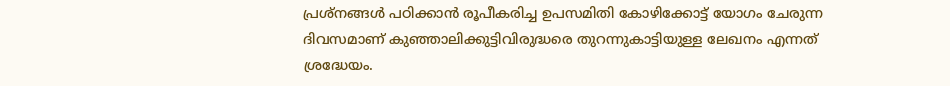പ്രശ്നങ്ങൾ പഠിക്കാൻ രൂപീകരിച്ച ഉപസമിതി കോഴിക്കോട്ട് യോഗം ചേരുന്ന ദിവസമാണ് കുഞ്ഞാലിക്കുട്ടിവിരുദ്ധരെ തുറന്നുകാട്ടിയുള്ള ലേഖനം എന്നത് ശ്രദ്ധേയം.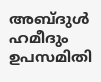അബ്ദുൾ ഹമീദും ഉപസമിതി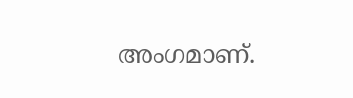അംഗമാണ്.